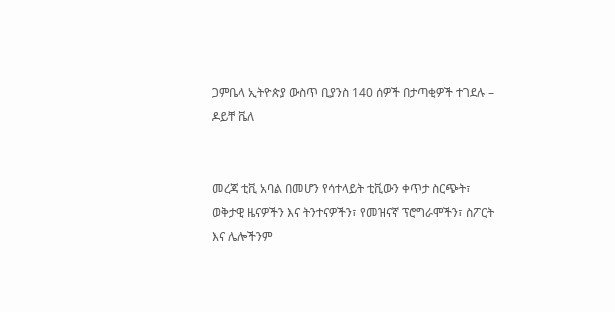ጋምቤላ ኢትዮጵያ ውስጥ ቢያንስ 140 ሰዎች በታጣቂዎች ተገደሉ – ዶይቸ ቬለ


መረጃ ቲቪ አባል በመሆን የሳተላይት ቲቪውን ቀጥታ ስርጭት፣ ወቅታዊ ዜናዎችን እና ትንተናዎችን፣ የመዝናኛ ፕሮግራሞችን፣ ስፖርት እና ሌሎችንም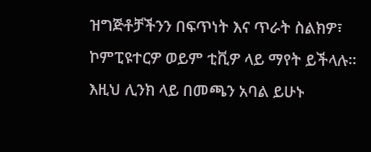ዝግጅቶቻችንን በፍጥነት እና ጥራት ስልክዎ፣ ኮምፒዩተርዎ ወይም ቲቪዎ ላይ ማየት ይችላሉ። እዚህ ሊንክ ላይ በመጫን አባል ይሁኑ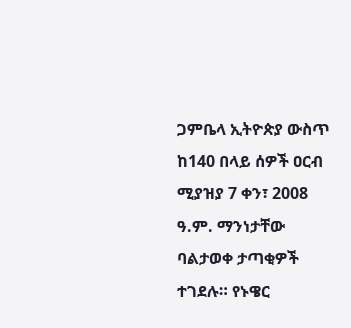ጋምቤላ ኢትዮጵያ ውስጥ ከ140 በላይ ሰዎች ዐርብ ሚያዝያ 7 ቀን፣ 2008 ዓ.ም. ማንነታቸው ባልታወቀ ታጣቂዎች ተገደሉ። የኑዌር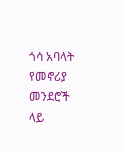ጎሳ አባላት የመኖሪያ መንደሮች ላይ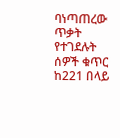ባነጣጠረው ጥቃት የተገደሉት ሰዎች ቁጥር ከ221 በላይ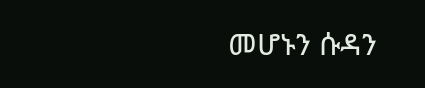መሆኑን ሱዳን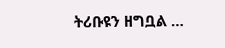ትሪቡዩን ዘግቧል …